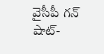వైసీపీ గన్ షాట్-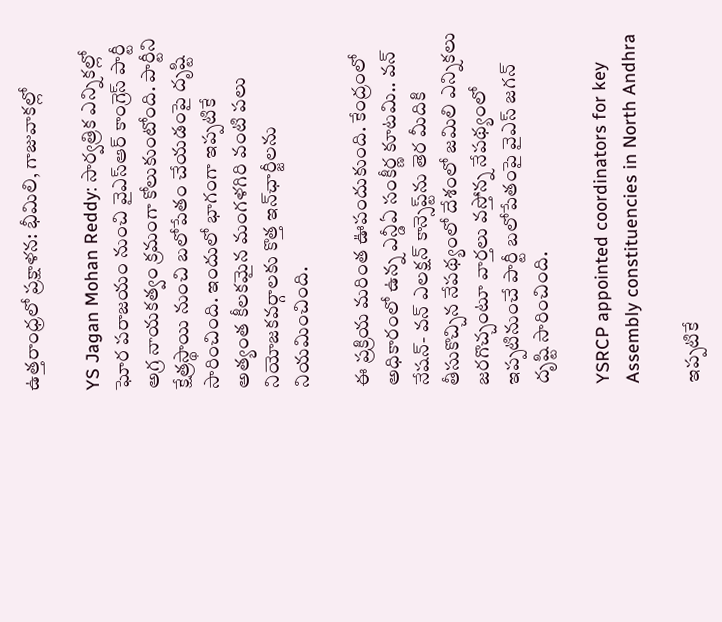ఉత్తరాంధ్రలో ప్రక్షాళన: భీమిలి, గాజువాకల్లో

YS Jagan Mohan Reddy: సార్వత్రిక ఎన్నికల్లో ఘోర పరాజయం నుంచి వైఎస్ఆర్ కాంగ్రెస్ పార్టీ అగ్ర నాయకత్వం క్రమంగా కోలుకుంటోంది. పార్టీని క్షేత్రస్థాయి నుంచి బలోపేతం చేయడంపై దృష్టి సారించింది. ఇందులో భాగంగా ఇప్పటికే అత్యంత కీలకమైన మంగళగిరి వంటి పలు నియోజకవర్గాలకు కొత్త ఇన్‌ఛార్జీలను నియమించింది.

ఈ ప్రక్రియ మరింత ఊపందుకుంది. కేంద్రంలో అధికారంలో ఉన్న ఎన్డీఏ సంకీర్ణ కూటమి.. వన్ నేషన్- వన్ ఎలక్షన్ కాన్సెప్ట్‌ను తెర మీదికి తీసుకొచ్చిన నేపథ్యంలో దేశంలో జమిలి ఎన్నికలు జరగొచ్చంటూ వార్తలు వస్తోన్న నేపథ్యంలో ఇప్పటినుంచే పార్టీ బలోపేతంపై వైఎస్ జగన్ దృష్టి సారించింది.

YSRCP appointed coordinators for key Assembly constituencies in North Andhra

ఇప్పటికే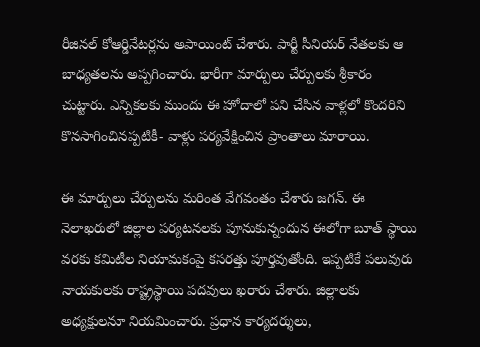రీజినల్ కోఆర్డినేటర్లను అపాయింట్ చేశారు. పార్టీ సీనియర్ నేతలకు ఆ బాధ్యతలను అప్పగించారు. భారీగా మార్పులు చేర్పులకు శ్రీకారం చుట్టారు. ఎన్నికలకు ముందు ఈ హోదాలో పని చేసిన వాళ్లలో కొందరిని కొనసాగించినప్పటికీ- వాళ్లు పర్యవేక్షించిన ప్రాంతాలు మారాయి.

ఈ మార్పులు చేర్పులను మరింత వేగవంతం చేశారు జగన్. ఈ నెలాఖరులో జిల్లాల పర్యటనలకు పూనుకున్నందున ఈలోగా బూత్ స్థాయి వరకు కమిటీల నియామకంపై కసరత్తు పూర్తవుతోంది. ఇప్పటికే పలువురు నాయకులకు రాష్ట్రస్థాయి పదవులు ఖరారు చేశారు. జిల్లాలకు అధ్యక్షులనూ నియమించారు. ప్రధాన కార్యదర్శులు,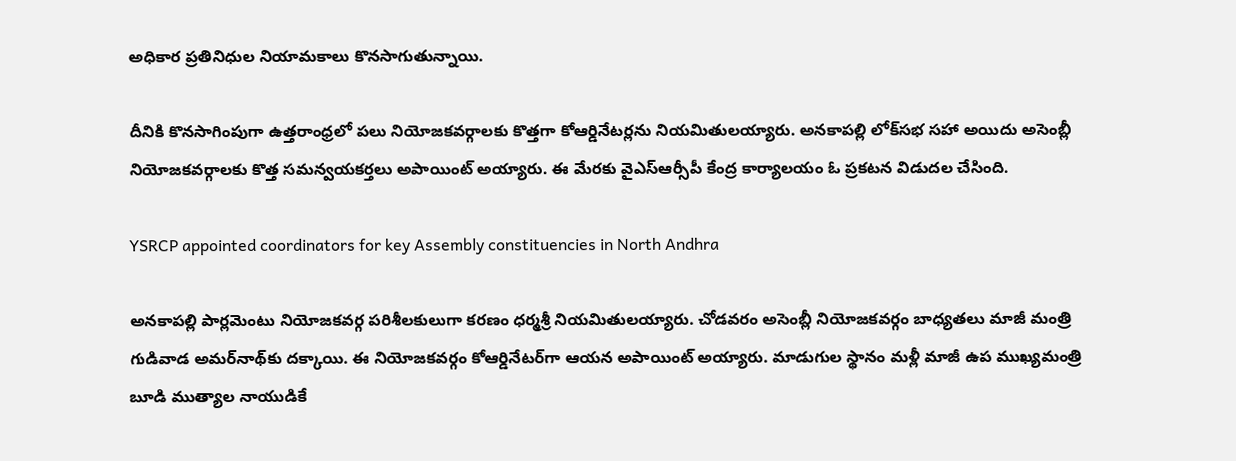అధికార ప్రతినిధుల నియామకాలు కొనసాగుతున్నాయి.

దీనికి కొనసాగింపుగా ఉత్తరాంధ్రలో పలు నియోజకవర్గాలకు కొత్తగా కోఆర్డినేటర్లను నియమితులయ్యారు. అనకాపల్లి లోక్‌సభ సహా అయిదు అసెంబ్లీ నియోజకవర్గాలకు కొత్త సమన్వయకర్తలు అపాయింట్ అయ్యారు. ఈ మేరకు వైఎస్ఆర్సీపీ కేంద్ర కార్యాలయం ఓ ప్రకటన విడుదల చేసింది.

YSRCP appointed coordinators for key Assembly constituencies in North Andhra

అనకాపల్లి పార్లమెంటు నియోజకవర్గ పరిశీలకులుగా కరణం ధర్మశ్రీ నియమితులయ్యారు. చోడవరం అసెంబ్లీ నియోజకవర్గం బాధ్యతలు మాజీ మంత్రి గుడివాడ అమర్‌నాథ్‌కు దక్కాయి. ఈ నియోజకవర్గం కోఆర్డినేటర్‌గా ఆయన అపాయింట్ అయ్యారు. మాడుగుల స్థానం మళ్లీ మాజీ ఉప ముఖ్యమంత్రి బూడి ముత్యాల నాయుడికే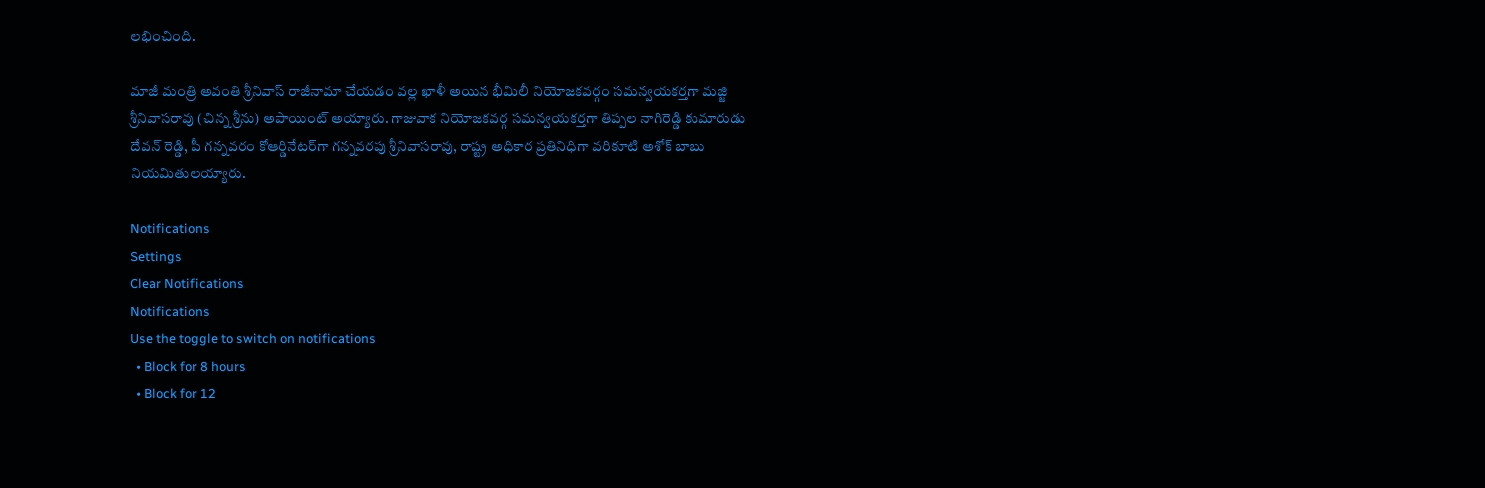లభించింది.

మాజీ మంత్రి అవంతి శ్రీనివాస్ రాజీనామా చేయడం వల్ల ఖాళీ అయిన భీమిలీ నియోజకవర్గం సమన్వయకర్తగా మజ్జి శ్రీనివాసరావు (చిన్న శ్రీను) అపాయింట్ అయ్యారు. గాజువాక నియోజకవర్గ సమన్వయకర్తగా తిప్పల నాగిరెడ్డి కుమారుడు దేవన్ రెడ్డి, పీ గన్నవరం కోఆర్డినేటర్‌గా గన్నవరపు శ్రీనివాసరావు, రాష్ట్ర అధికార ప్రతినిధిగా వరికూటి అశోక్ బాబు నియమితులయ్యారు.

Notifications
Settings
Clear Notifications
Notifications
Use the toggle to switch on notifications
  • Block for 8 hours
  • Block for 12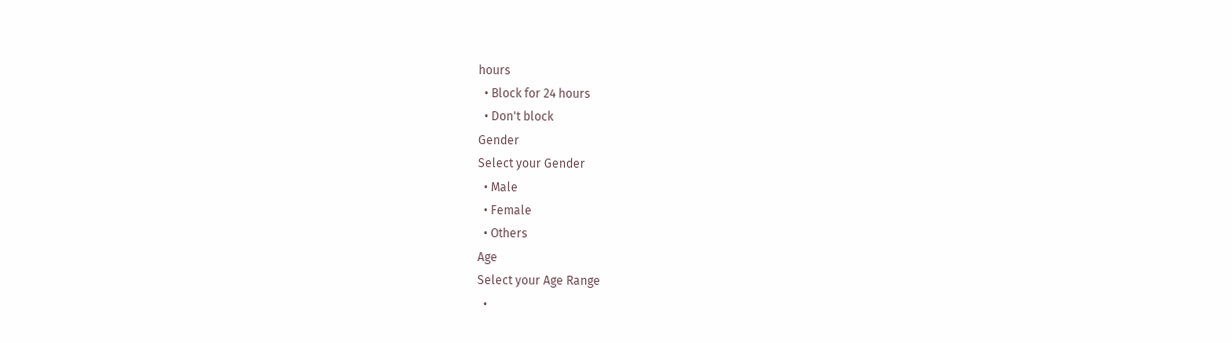hours
  • Block for 24 hours
  • Don't block
Gender
Select your Gender
  • Male
  • Female
  • Others
Age
Select your Age Range
  •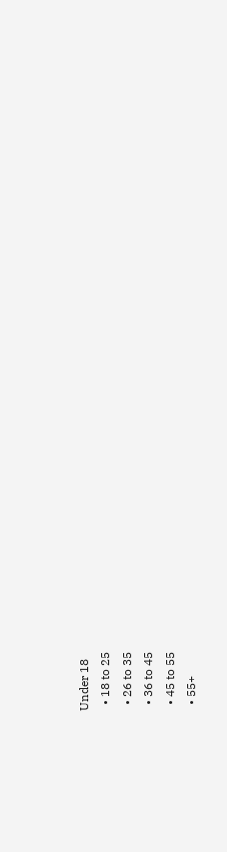Under 18
  • 18 to 25
  • 26 to 35
  • 36 to 45
  • 45 to 55
  • 55+